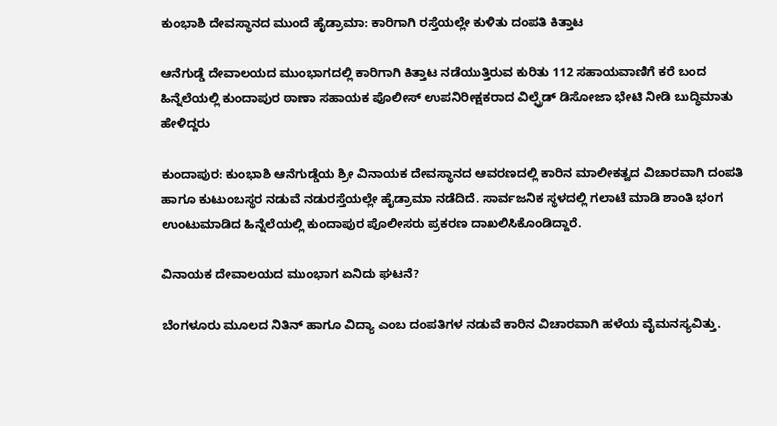ಕುಂಭಾಶಿ ದೇವಸ್ಥಾನದ ಮುಂದೆ ಹೈಡ್ರಾಮಾ: ಕಾರಿಗಾಗಿ ರಸ್ತೆಯಲ್ಲೇ ಕುಳಿತು ದಂಪತಿ ಕಿತ್ತಾಟ

ಆನೆಗುಡ್ಡೆ ದೇವಾಲಯದ ಮುಂಭಾಗದಲ್ಲಿ ಕಾರಿಗಾಗಿ ಕಿತ್ತಾಟ ನಡೆಯುತ್ತಿರುವ ಕುರಿತು 112 ಸಹಾಯವಾಣಿಗೆ ಕರೆ ಬಂದ ಹಿನ್ನೆಲೆಯಲ್ಲಿ ಕುಂದಾಪುರ ಠಾಣಾ ಸಹಾಯಕ ಪೊಲೀಸ್‌ ಉಪನಿರೀಕ್ಷಕರಾದ ವಿಲ್ಫ್ರೆಡ್ ಡಿಸೋಜಾ ಭೇಟಿ ನೀಡಿ ಬುದ್ಧಿಮಾತು ಹೇಳಿದ್ದರು

ಕುಂದಾಪುರ: ಕುಂಭಾಶಿ ಆನೆಗುಡ್ಡೆಯ ಶ್ರೀ ವಿನಾಯಕ ದೇವಸ್ಥಾನದ ಆವರಣದಲ್ಲಿ ಕಾರಿನ ಮಾಲೀಕತ್ವದ ವಿಚಾರವಾಗಿ ದಂಪತಿ ಹಾಗೂ ಕುಟುಂಬಸ್ಥರ ನಡುವೆ ನಡುರಸ್ತೆಯಲ್ಲೇ ಹೈಡ್ರಾಮಾ ನಡೆದಿದೆ. ಸಾರ್ವಜನಿಕ ಸ್ಥಳದಲ್ಲಿ ಗಲಾಟೆ ಮಾಡಿ ಶಾಂತಿ ಭಂಗ ಉಂಟುಮಾಡಿದ ಹಿನ್ನೆಲೆಯಲ್ಲಿ ಕುಂದಾಪುರ ಪೊಲೀಸರು ಪ್ರಕರಣ ದಾಖಲಿಸಿಕೊಂಡಿದ್ದಾರೆ.

ವಿನಾಯಕ ದೇವಾಲಯದ ಮುಂಭಾಗ ಏನಿದು ಘಟನೆ?

ಬೆಂಗಳೂರು ಮೂಲದ ನಿತಿನ್ ಹಾಗೂ ವಿದ್ಯಾ ಎಂಬ ದಂಪತಿಗಳ ನಡುವೆ ಕಾರಿನ ವಿಚಾರವಾಗಿ ಹಳೆಯ ವೈಮನಸ್ಯವಿತ್ತು.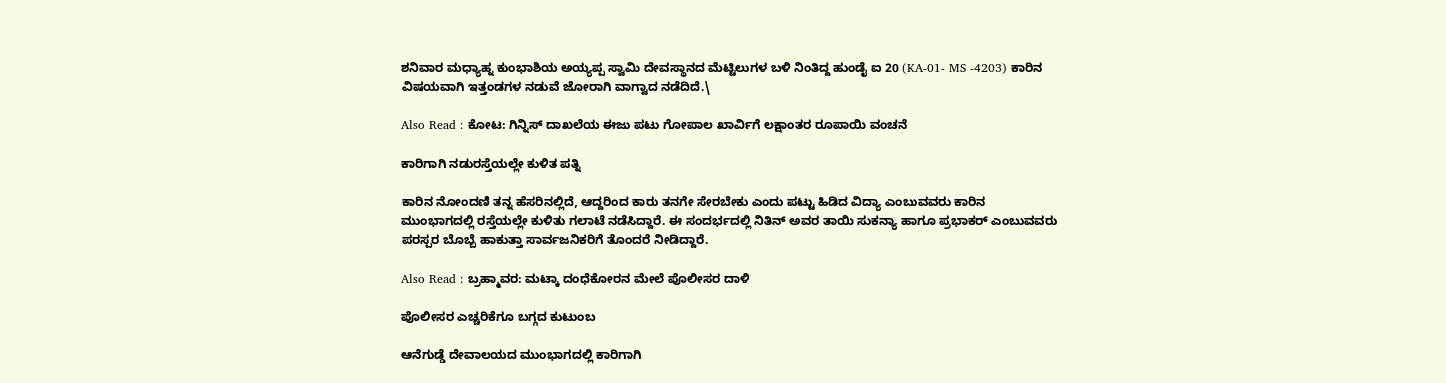ಶನಿವಾರ ಮಧ್ಯಾಹ್ನ ಕುಂಭಾಶಿಯ ಅಯ್ಯಪ್ಪ ಸ್ವಾಮಿ ದೇವಸ್ಥಾನದ ಮೆಟ್ಟಿಲುಗಳ ಬಳಿ ನಿಂತಿದ್ದ ಹುಂಡೈ ಐ 20 (KA-01- MS -4203) ಕಾರಿನ ವಿಷಯವಾಗಿ ಇತ್ತಂಡಗಳ ನಡುವೆ ಜೋರಾಗಿ ವಾಗ್ವಾದ ನಡೆದಿದೆ.\

Also Read : ಕೋಟ: ಗಿನ್ನಿಸ್ ದಾಖಲೆಯ ಈಜು ಪಟು ಗೋಪಾಲ ಖಾರ್ವಿಗೆ ಲಕ್ಷಾಂತರ ರೂಪಾಯಿ ವಂಚನೆ

ಕಾರಿಗಾಗಿ ನಡುರಸ್ತೆಯಲ್ಲೇ ಕುಳಿತ ಪತ್ನಿ

ಕಾರಿನ ನೋಂದಣಿ ತನ್ನ ಹೆಸರಿನಲ್ಲಿದೆ, ಆದ್ದರಿಂದ ಕಾರು ತನಗೇ ಸೇರಬೇಕು ಎಂದು ಪಟ್ಟು ಹಿಡಿದ ವಿದ್ಯಾ ಎಂಬುವವರು ಕಾರಿನ ಮುಂಭಾಗದಲ್ಲಿ ರಸ್ತೆಯಲ್ಲೇ ಕುಳಿತು ಗಲಾಟೆ ನಡೆಸಿದ್ದಾರೆ. ಈ ಸಂದರ್ಭದಲ್ಲಿ ನಿತಿನ್ ಅವರ ತಾಯಿ ಸುಕನ್ಯಾ ಹಾಗೂ ಪ್ರಭಾಕರ್ ಎಂಬುವವರು ಪರಸ್ಪರ ಬೊಬ್ಬೆ ಹಾಕುತ್ತಾ ಸಾರ್ವಜನಿಕರಿಗೆ ತೊಂದರೆ ನೀಡಿದ್ದಾರೆ.

Also Read : ಬ್ರಹ್ಮಾವರ: ಮಟ್ಕಾ ದಂಧೆಕೋರನ ಮೇಲೆ ಪೊಲೀಸರ ದಾಳಿ

ಪೊಲೀಸರ ಎಚ್ಚರಿಕೆಗೂ ಬಗ್ಗದ ಕುಟುಂಬ

ಆನೆಗುಡ್ಡೆ ದೇವಾಲಯದ ಮುಂಭಾಗದಲ್ಲಿ ಕಾರಿಗಾಗಿ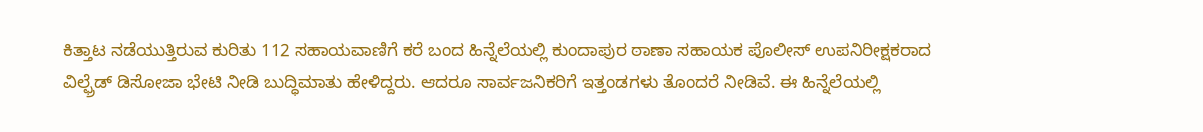ಕಿತ್ತಾಟ ನಡೆಯುತ್ತಿರುವ ಕುರಿತು 112 ಸಹಾಯವಾಣಿಗೆ ಕರೆ ಬಂದ ಹಿನ್ನೆಲೆಯಲ್ಲಿ ಕುಂದಾಪುರ ಠಾಣಾ ಸಹಾಯಕ ಪೊಲೀಸ್‌ ಉಪನಿರೀಕ್ಷಕರಾದ ವಿಲ್ಫ್ರೆಡ್ ಡಿಸೋಜಾ ಭೇಟಿ ನೀಡಿ ಬುದ್ಧಿಮಾತು ಹೇಳಿದ್ದರು. ಆದರೂ ಸಾರ್ವಜನಿಕರಿಗೆ ಇತ್ತಂಡಗಳು ತೊಂದರೆ ನೀಡಿವೆ. ಈ ಹಿನ್ನೆಲೆಯಲ್ಲಿ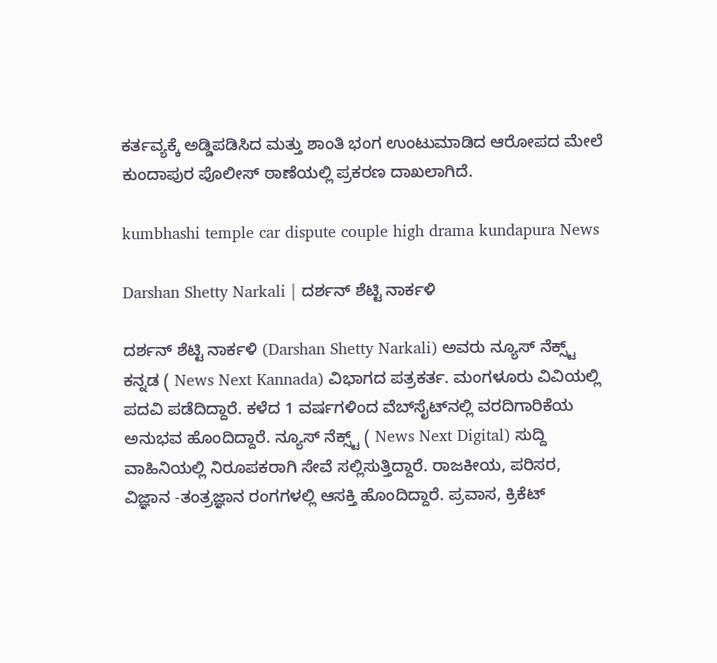ಕರ್ತವ್ಯಕ್ಕೆ ಅಡ್ಡಿಪಡಿಸಿದ ಮತ್ತು ಶಾಂತಿ ಭಂಗ ಉಂಟುಮಾಡಿದ ಆರೋಪದ ಮೇಲೆ ಕುಂದಾಪುರ ಪೊಲೀಸ್ ಠಾಣೆಯಲ್ಲಿ ಪ್ರಕರಣ ದಾಖಲಾಗಿದೆ.

kumbhashi temple car dispute couple high drama kundapura News

Darshan Shetty Narkali | ದರ್ಶನ್‌ ಶೆಟ್ಟಿ ನಾರ್ಕಳಿ

ದರ್ಶನ್‌ ಶೆಟ್ಟಿ ನಾರ್ಕಳಿ (Darshan Shetty Narkali) ಅವರು ನ್ಯೂಸ್‌ ನೆಕ್ಸ್ಟ್ ಕನ್ನಡ ( News Next Kannada) ವಿಭಾಗದ ಪತ್ರಕರ್ತ. ಮಂಗಳೂರು ವಿವಿಯಲ್ಲಿ ಪದವಿ ಪಡೆದಿದ್ದಾರೆ. ಕಳೆದ 1 ವರ್ಷಗಳಿಂದ ವೆಬ್‌ಸೈಟ್‌ನಲ್ಲಿ ವರದಿಗಾರಿಕೆಯ ಅನುಭವ ಹೊಂದಿದ್ದಾರೆ. ನ್ಯೂಸ್‌ ನೆಕ್ಸ್ಟ್‌ ( News Next Digital) ಸುದ್ದಿ ವಾಹಿನಿಯಲ್ಲಿ ನಿರೂಪಕರಾಗಿ ಸೇವೆ ಸಲ್ಲಿಸುತ್ತಿದ್ದಾರೆ. ರಾಜಕೀಯ, ಪರಿಸರ, ವಿಜ್ಞಾನ -ತಂತ್ರಜ್ಞಾನ ರಂಗಗಳಲ್ಲಿ ಆಸಕ್ತಿ ಹೊಂದಿದ್ದಾರೆ. ಪ್ರವಾಸ, ಕ್ರಿಕೆಟ್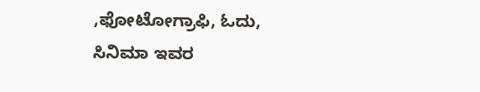,ಫೋಟೋಗ್ರಾಫಿ, ಓದು, ಸಿನಿಮಾ ಇವರ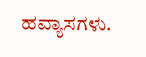ಹವ್ಯಾಸಗಳು.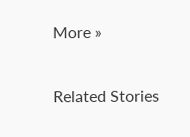More »

Related Stories